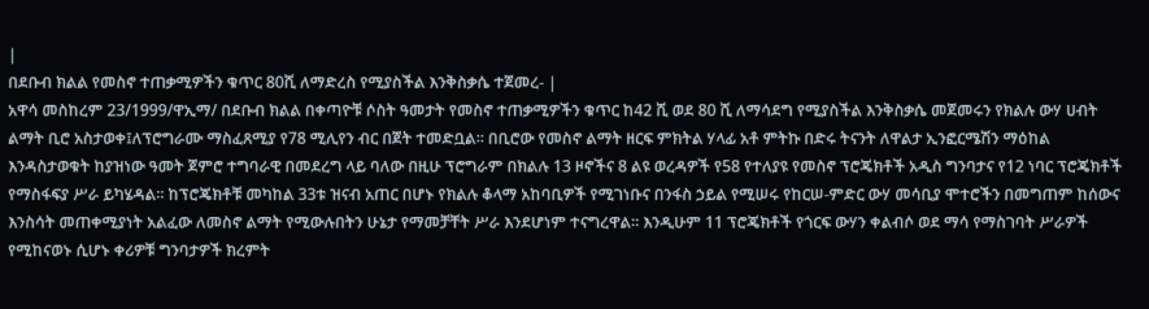|
በደቡብ ክልል የመስኖ ተጠቃሚዎችን ቁጥር 80ሺ ለማድረስ የሚያስችል እንቅስቃሴ ተጀመረ- |
አዋሳ መስከረም 23/1999/ዋኢማ/ በደቡብ ክልል በቀጣዮቹ ሶስት ዓመታት የመስኖ ተጠቃሚዎችን ቁጥር ከ42 ሺ ወደ 80 ሺ ለማሳደግ የሚያስችል እንቅስቃሴ መጀመሩን የክልሉ ውሃ ሀብት ልማት ቢሮ አስታወቀ፤ለፕሮግራሙ ማስፈጸሚያ የ78 ሚሊየን ብር በጀት ተመድቧል። በቢሮው የመስኖ ልማት ዘርፍ ምክትል ሃላፊ አቶ ምትኩ በድሩ ትናንት ለዋልታ ኢንፎርሜሽን ማዕከል እንዳስታወቁት ከያዝነው ዓመት ጀምሮ ተግባራዊ በመደረግ ላይ ባለው በዚሁ ፕሮግራም በክልሉ 13 ዞኖችና 8 ልዩ ወረዳዎች የ58 የተለያዩ የመስኖ ፕሮጄክቶች አዲስ ግንባታና የ12 ነባር ፕሮጄክቶች የማስፋፍያ ሥራ ይካሄዳል። ከፕሮጄክቶቹ መካከል 33ቱ ዝናብ አጠር በሆኑ የክልሉ ቆላማ አከባቢዎች የሚገነቡና በንፋስ ኃይል የሚሠሩ የከርሠ-ምድር ውሃ መሳቢያ ሞተሮችን በመግጠም ከሰውና እንስሳት መጠቀሚያነት አልፈው ለመስኖ ልማት የሚውሉበትን ሁኔታ የማመቻቸት ሥራ እንደሆነም ተናግረዋል። እንዲሁም 11 ፕሮጄክቶች የጎርፍ ውሃን ቀልብሶ ወደ ማሳ የማስገባት ሥራዎች የሚከናወኑ ሲሆኑ ቀሪዎቹ ግንባታዎች ክረምት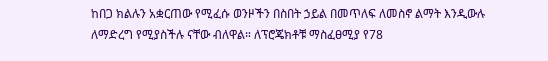ከበጋ ክልሉን አቋርጠው የሚፈሱ ወንዞችን በስበት ኃይል በመጥለፍ ለመስኖ ልማት እንዲውሉ ለማድረግ የሚያስችሉ ናቸው ብለዋል። ለፕሮጄክቶቹ ማስፈፀሚያ የ78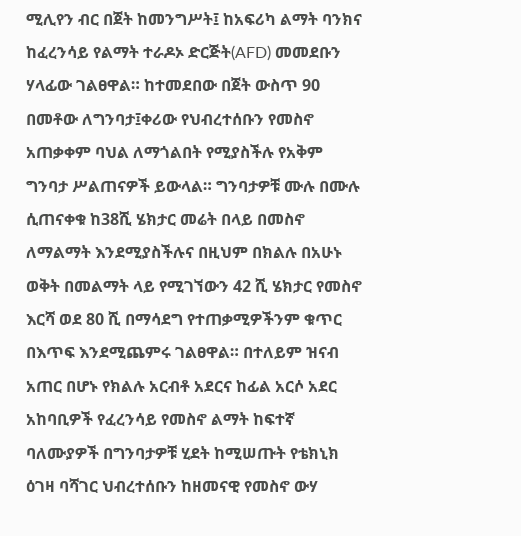ሚሊየን ብር በጀት ከመንግሥት፤ ከአፍሪካ ልማት ባንክና ከፈረንሳይ የልማት ተራዶኦ ድርጅት(AFD) መመደቡን ሃላፊው ገልፀዋል። ከተመደበው በጀት ውስጥ 90 በመቶው ለግንባታ፤ቀሪው የህብረተሰቡን የመስኖ አጠቃቀም ባህል ለማጎልበት የሚያስችሉ የአቅም ግንባታ ሥልጠናዎች ይውላል። ግንባታዎቹ ሙሉ በሙሉ ሲጠናቀቁ ከ38ሺ ሄክታር መሬት በላይ በመስኖ ለማልማት እንደሚያስችሉና በዚህም በክልሉ በአሁኑ ወቅት በመልማት ላይ የሚገኘውን 42 ሺ ሄክታር የመስኖ እርሻ ወደ 80 ሺ በማሳደግ የተጠቃሚዎችንም ቁጥር በእጥፍ እንደሚጨምሩ ገልፀዋል። በተለይም ዝናብ አጠር በሆኑ የክልሉ አርብቶ አደርና ከፊል አርሶ አደር አከባቢዎች የፈረንሳይ የመስኖ ልማት ከፍተኛ ባለሙያዎች በግንባታዎቹ ሂደት ከሚሠጡት የቴክኒክ ዕገዛ ባሻገር ህብረተሰቡን ከዘመናዊ የመስኖ ውሃ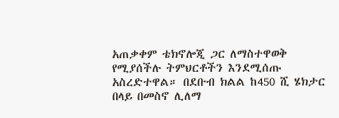አጠቃቀም ቴክኖሎጂ ጋር ለማስተዋወቅ የሚያሰችሉ ትምህርቶችን እንደሚሰጡ አስረድተዋል። በደቡብ ክልል ከ450 ሺ ሄክታር በላይ በመስኖ ሊለማ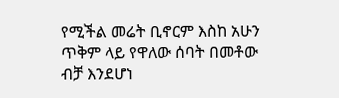የሚችል መሬት ቢኖርም እስከ አሁን ጥቅም ላይ የዋለው ሰባት በመቶው ብቻ እንደሆነ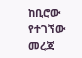ከቢሮው የተገኘው መረጃ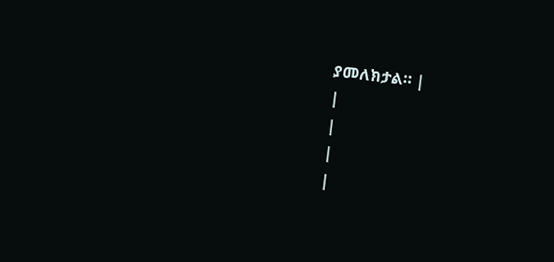ያመለክታል። |
|
|
|
|